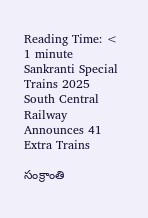Reading Time: < 1 minute
Sankranti Special Trains 2025 South Central Railway Announces 41 Extra Trains

సంక్రాంతి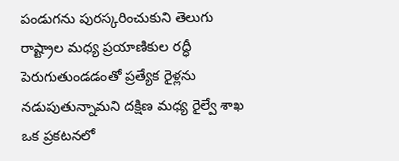పండుగను పురస్కరించుకుని తెలుగు రాష్ట్రాల మధ్య ప్రయాణికుల రద్ధీ పెరుగుతుండడంతో ప్రత్యేక రైళ్లను నడుపుతున్నామని దక్షిణ మధ్య రైల్వే శాఖ ఒక ప్రకటనలో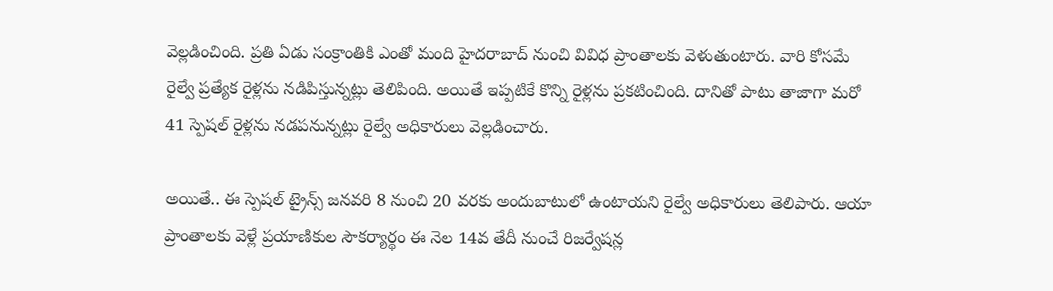వెల్లడించింది. ప్రతి ఏడు సంక్రాంతికి ఎంతో మంది హైదరాబాద్ నుంచి వివిధ ప్రాంతాలకు వెళుతుంటారు. వారి కోసమే రైల్వే ప్రత్యేక రైళ్లను నడిపిస్తున్నట్లు తెలిపింది. అయితే ఇప్పటికే కొన్ని రైళ్లను ప్రకటించింది. దానితో పాటు తాజాగా మరో 41 స్పెషల్ రైళ్లను నడపనున్నట్లు రైల్వే అధికారులు వెల్లడించారు.

అయితే.. ఈ స్పెషల్ ట్రైన్స్ జనవరి 8 నుంచి 20 వరకు అందుబాటులో ఉంటాయని రైల్వే అధికారులు తెలిపారు. ఆయా ప్రాంతాలకు వెళ్లే ప్రయాణికుల సౌకర్యార్థం ఈ నెల 14వ తేదీ నుంచే రిజర్వేషన్ల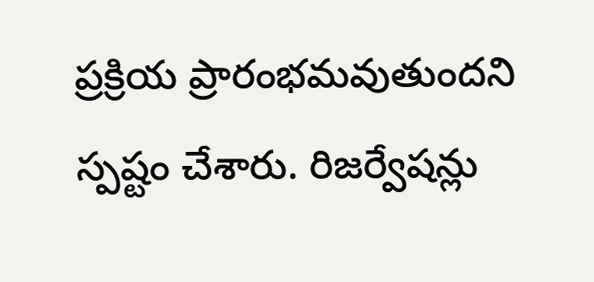ప్రక్రియ ప్రారంభమవుతుందని స్పష్టం చేశారు. రిజర్వేషన్లు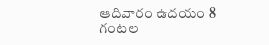ఆదివారం ఉదయం 8 గంటల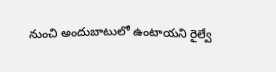నుంచి అందుబాటులో ఉంటాయని రైల్వే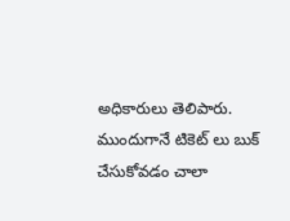అధికారులు తెలిపారు. ముందుగానే టికెట్ లు బుక్ చేసుకోవడం చాలా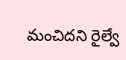మంచిదని రైల్వే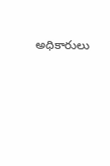అధికారులు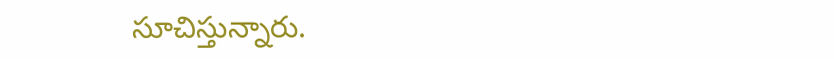సూచిస్తున్నారు.